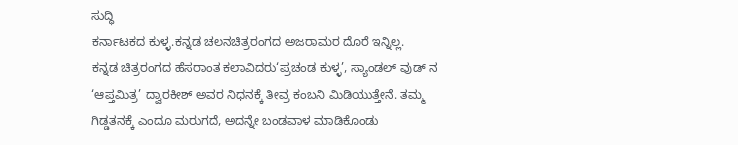ಸುದ್ಧಿ
ಕರ್ನಾಟಕದ ಕುಳ್ಳ.ಕನ್ನಡ ಚಲನಚಿತ್ರರಂಗದ ಅಜರಾಮರ ದೊರೆ ಇನ್ನಿಲ್ಲ.
ಕನ್ನಡ ಚಿತ್ರರಂಗದ ಹೆಸರಾಂತ ಕಲಾವಿದರು‘ಪ್ರಚಂಡ ಕುಳ್ಳ’, ಸ್ಯಾಂಡಲ್ ವುಡ್ ನ ‘ಆಪ್ತಮಿತ್ರ’ ದ್ವಾರಕೀಶ್ ಅವರ ನಿಧನಕ್ಕೆ ತೀವ್ರ ಕಂಬನಿ ಮಿಡಿಯುತ್ತೇನೆ. ತಮ್ಮ ಗಿಡ್ಡತನಕ್ಕೆ ಎಂದೂ ಮರುಗದೆ, ಅದನ್ನೇ ಬಂಡವಾಳ ಮಾಡಿಕೊಂಡು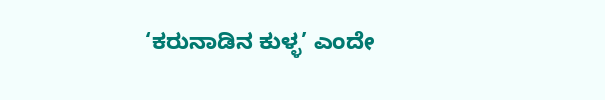‘ಕರುನಾಡಿನ ಕುಳ್ಳ’ ಎಂದೇ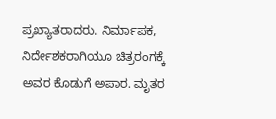ಪ್ರಖ್ಯಾತರಾದರು. ನಿರ್ಮಾಪಕ, ನಿರ್ದೇಶಕರಾಗಿಯೂ ಚಿತ್ರರಂಗಕ್ಕೆ ಅವರ ಕೊಡುಗೆ ಅಪಾರ. ಮೃತರ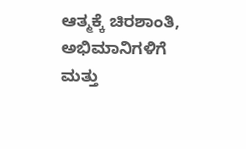ಆತ್ಮಕ್ಕೆ ಚಿರಶಾಂತಿ, ಅಭಿಮಾನಿಗಳಿಗೆ ಮತ್ತು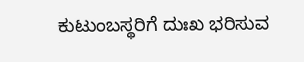ಕುಟುಂಬಸ್ಥರಿಗೆ ದುಃಖ ಭರಿಸುವ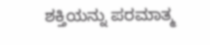ಶಕ್ತಿಯನ್ನು ಪರಮಾತ್ಮ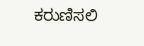ಕರುಣಿಸಲಿ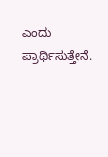ಎಂದು ಪ್ರಾರ್ಥಿಸುತ್ತೇನೆ.